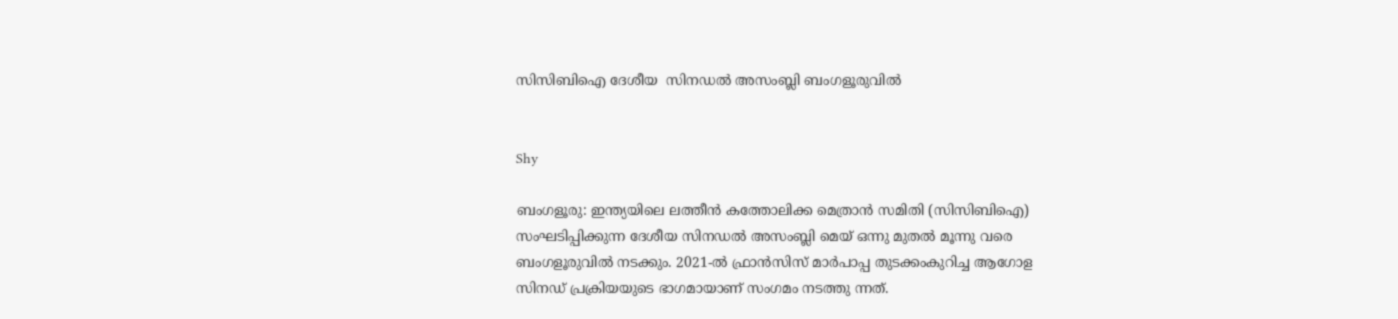സിസിബിഐ ദേശീയ  സിനഡല്‍ അസംബ്ലി ബംഗളൂരുവില്‍


Shy

ബംഗളൂരു: ഇന്ത്യയിലെ ലത്തീന്‍ കത്തോലിക്ക മെത്രാന്‍ സമിതി (സിസിബിഐ) സംഘടിപ്പിക്കുന്ന ദേശീയ സിനഡല്‍ അസംബ്ലി മെയ് ഒന്നു മുതല്‍ മൂന്നു വരെ ബംഗളൂരുവില്‍ നടക്കും. 2021-ല്‍ ഫ്രാന്‍സിസ് മാര്‍പാപ്പ തുടക്കംകുറിച്ച ആഗോള സിനഡ് പ്രക്രിയയുടെ ഭാഗമായാണ് സംഗമം നടത്തു ന്നത്.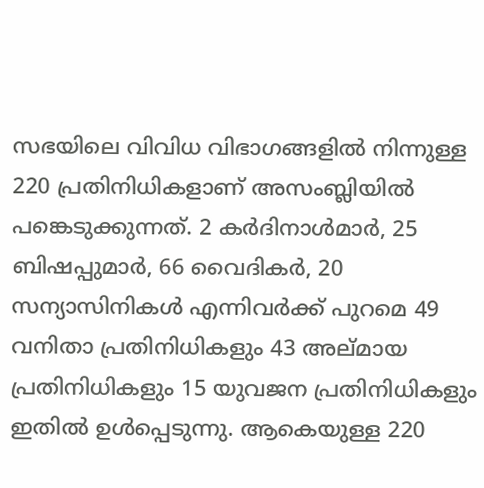സഭയിലെ വിവിധ വിഭാഗങ്ങളില്‍ നിന്നുള്ള 220 പ്രതിനിധികളാണ് അസംബ്ലിയില്‍ പങ്കെടുക്കുന്നത്. 2 കര്‍ദിനാള്‍മാര്‍, 25 ബിഷപ്പുമാര്‍, 66 വൈദികര്‍, 20 സന്യാസിനികള്‍ എന്നിവര്‍ക്ക് പുറമെ 49 വനിതാ പ്രതിനിധികളും 43 അല്മായ പ്രതിനിധികളും 15 യുവജന പ്രതിനിധികളും ഇതില്‍ ഉള്‍പ്പെടുന്നു. ആകെയുള്ള 220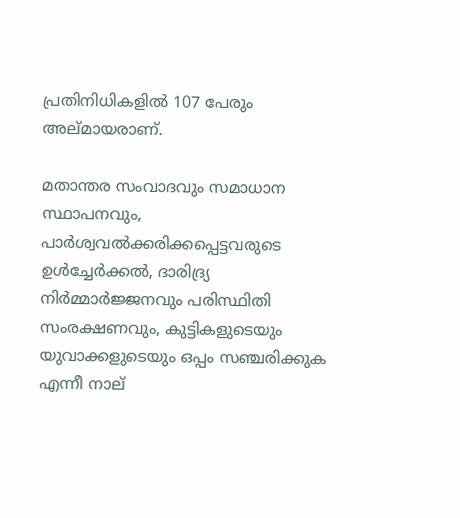പ്രതിനിധികളില്‍ 107 പേരും അല്മായരാണ്.

മതാന്തര സംവാദവും സമാധാന സ്ഥാപനവും, പാര്‍ശ്വവല്‍ക്കരിക്കപ്പെട്ടവരുടെ ഉള്‍ച്ചേര്‍ക്കല്‍, ദാരിദ്ര്യ നിര്‍മ്മാര്‍ജ്ജനവും പരിസ്ഥിതി സംരക്ഷണവും, കുട്ടികളുടെയും യുവാക്കളുടെയും ഒപ്പം സഞ്ചരിക്കുക എന്നീ നാല്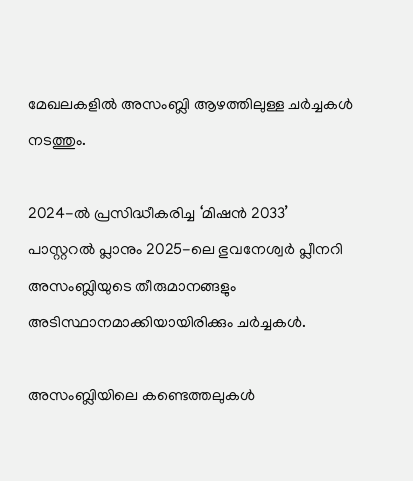മേഖലകളില്‍ അസംബ്ലി ആഴത്തിലുള്ള ചര്‍ച്ചകള്‍ നടത്തും.

2024-ല്‍ പ്രസിദ്ധീകരിച്ച ‘മിഷന്‍ 2033’ പാസ്റ്ററല്‍ പ്ലാനും 2025-ലെ ഭുവനേശ്വര്‍ പ്ലീനറി അസംബ്ലിയുടെ തീരുമാനങ്ങളും അടിസ്ഥാനമാക്കിയായിരിക്കും ചര്‍ച്ചകള്‍.

അസംബ്ലിയിലെ കണ്ടെത്തലുകള്‍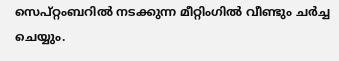സെപ്റ്റംബറില്‍ നടക്കുന്ന മീറ്റിംഗില്‍ വീണ്ടും ചര്‍ച്ച ചെയ്യും.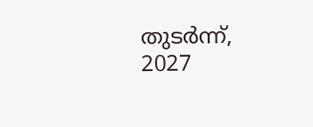തുടര്‍ന്ന്, 2027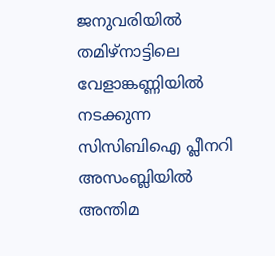ജനുവരിയില്‍ തമിഴ്‌നാട്ടിലെ വേളാങ്കണ്ണിയില്‍ നടക്കുന്ന സിസിബിഐ പ്ലീനറി അസംബ്ലിയില്‍ അന്തിമ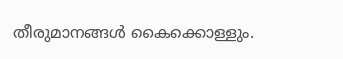തീരുമാനങ്ങള്‍ കൈക്കൊള്ളും.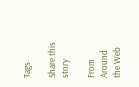Tags

Share this story

From Around the Web